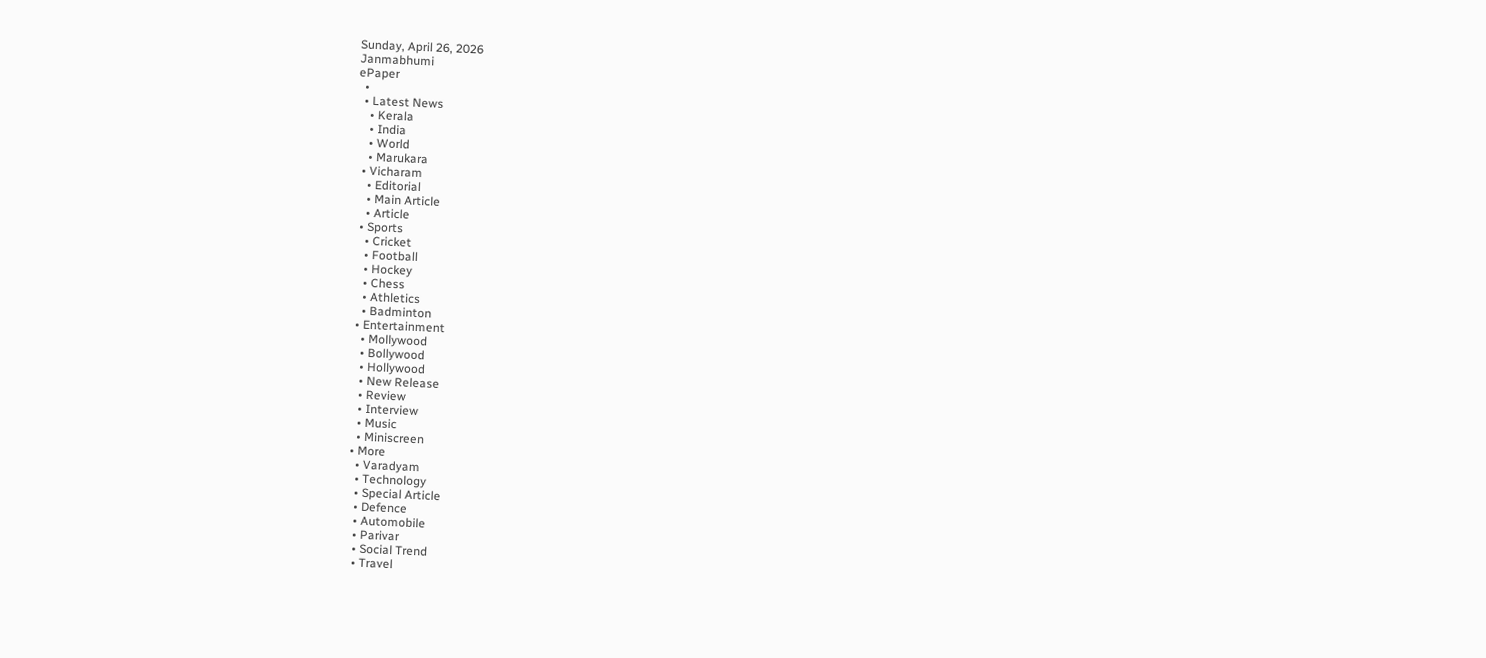Sunday, April 26, 2026
Janmabhumi
ePaper
  •
  • Latest News
    • Kerala
    • India
    • World
    • Marukara
  • Vicharam
    • Editorial
    • Main Article
    • Article
  • Sports
    • Cricket
    • Football
    • Hockey
    • Chess
    • Athletics
    • Badminton
  • Entertainment
    • Mollywood
    • Bollywood
    • Hollywood
    • New Release
    • Review
    • Interview
    • Music
    • Miniscreen
  • More
    • Varadyam
    • Technology
    • Special Article
    • Defence
    • Automobile
    • Parivar
    • Social Trend
    • Travel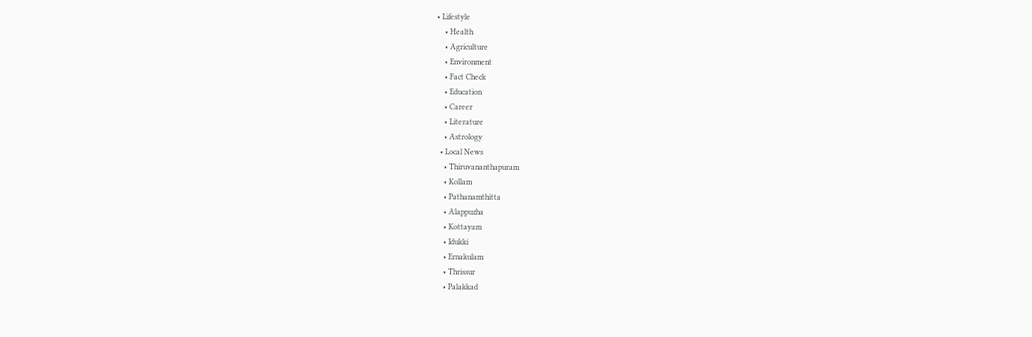• Lifestyle
    • Health
    • Agriculture
    • Environment
    • Fact Check
    • Education
    • Career
    • Literature
    • Astrology
  • Local News
    • Thiruvananthapuram
    • Kollam
    • Pathanamthitta
    • Alappuzha
    • Kottayam
    • Idukki
    • Ernakulam
    • Thrissur
    • Palakkad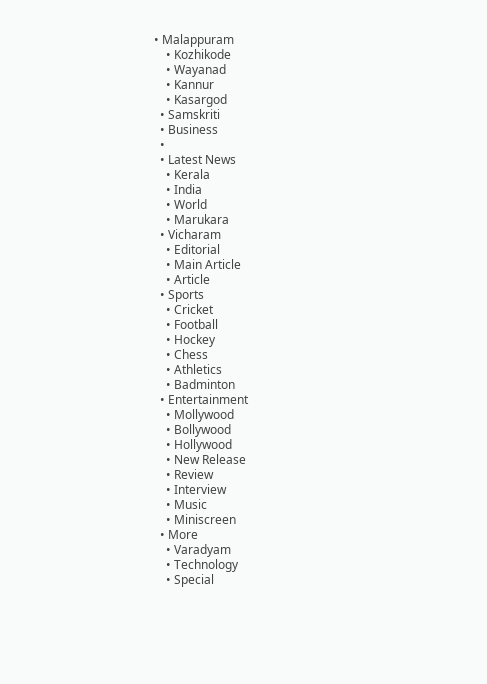• Malappuram
    • Kozhikode
    • Wayanad
    • Kannur
    • Kasargod
  • Samskriti
  • Business
  •
  • Latest News
    • Kerala
    • India
    • World
    • Marukara
  • Vicharam
    • Editorial
    • Main Article
    • Article
  • Sports
    • Cricket
    • Football
    • Hockey
    • Chess
    • Athletics
    • Badminton
  • Entertainment
    • Mollywood
    • Bollywood
    • Hollywood
    • New Release
    • Review
    • Interview
    • Music
    • Miniscreen
  • More
    • Varadyam
    • Technology
    • Special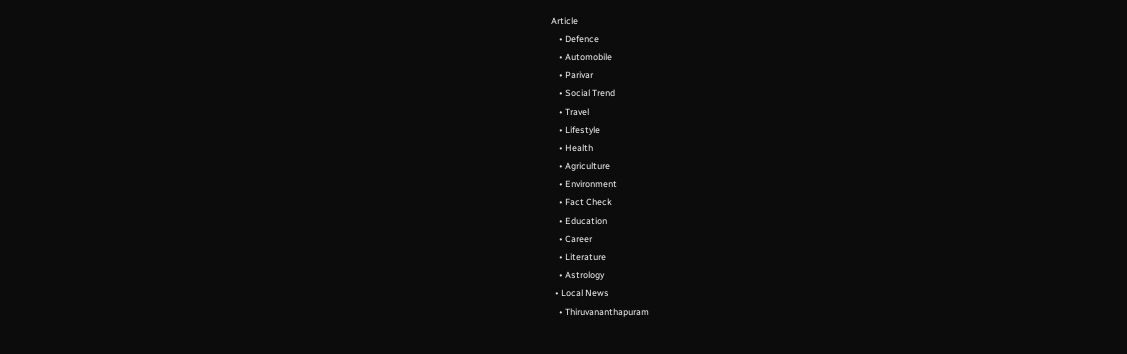Article
    • Defence
    • Automobile
    • Parivar
    • Social Trend
    • Travel
    • Lifestyle
    • Health
    • Agriculture
    • Environment
    • Fact Check
    • Education
    • Career
    • Literature
    • Astrology
  • Local News
    • Thiruvananthapuram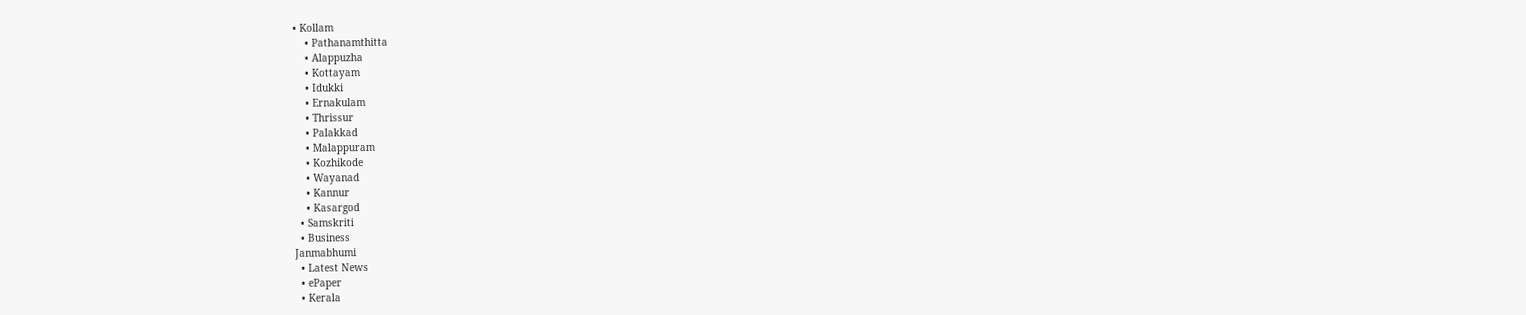• Kollam
    • Pathanamthitta
    • Alappuzha
    • Kottayam
    • Idukki
    • Ernakulam
    • Thrissur
    • Palakkad
    • Malappuram
    • Kozhikode
    • Wayanad
    • Kannur
    • Kasargod
  • Samskriti
  • Business
Janmabhumi
  • Latest News
  • ePaper
  • Kerala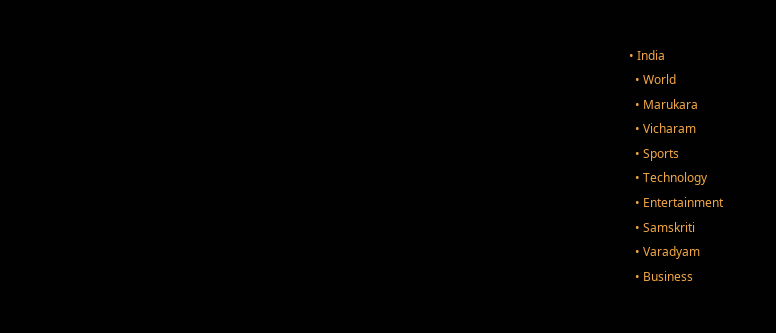• India
  • World
  • Marukara
  • Vicharam
  • Sports
  • Technology
  • Entertainment
  • Samskriti
  • Varadyam
  • Business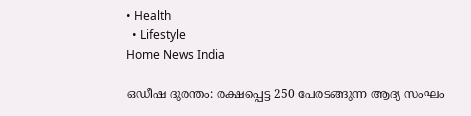• Health
  • Lifestyle
Home News India

ഒഡീഷ ദുരന്തം: രക്ഷപ്പെട്ട 250 പേരടങ്ങുന്ന ആദ്യ സംഘം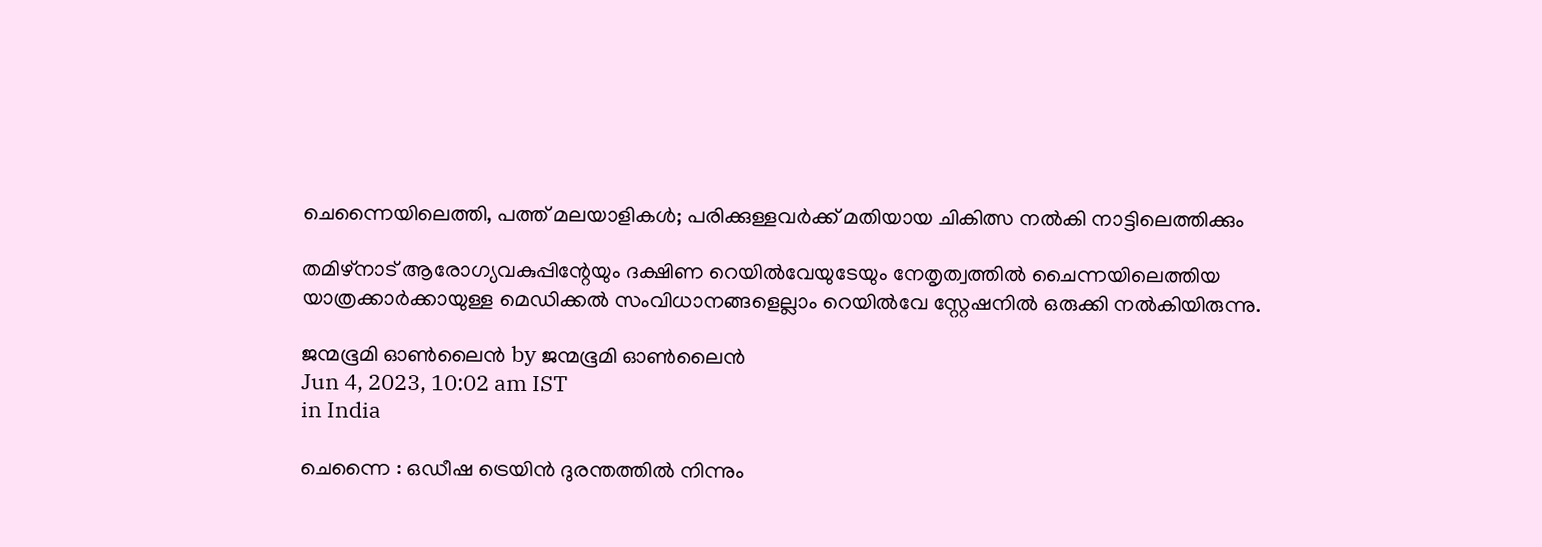ചെന്നൈയിലെത്തി, പത്ത് മലയാളികള്‍; പരിക്കുള്ളവര്‍ക്ക് മതിയായ ചികിത്സ നല്‍കി നാട്ടിലെത്തിക്കും

തമിഴ്നാട് ആരോഗ്യവകുപ്പിന്റേയും ദക്ഷിണ റെയില്‍വേയുടേയും നേതൃത്വത്തില്‍ ചൈന്നയിലെത്തിയ യാത്രക്കാര്‍ക്കായുള്ള മെഡിക്കല്‍ സംവിധാനങ്ങളെല്ലാം റെയില്‍വേ സ്റ്റേഷനില്‍ ഒരുക്കി നല്‍കിയിരുന്നു.

ജന്മഭൂമി ഓണ്‍ലൈന്‍ by ജന്മഭൂമി ഓണ്‍ലൈന്‍
Jun 4, 2023, 10:02 am IST
in India

ചെന്നൈ : ഒഡീഷ ട്രെയിന്‍ ദുരന്തത്തില്‍ നിന്നും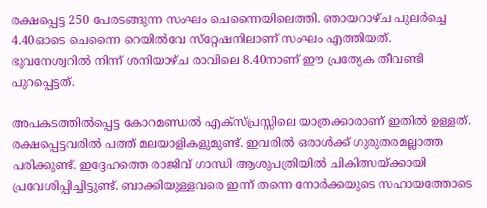രക്ഷപ്പെട്ട 250 പേരടങ്ങുന്ന സംഘം ചെന്നൈയിലെത്തി. ഞായറാഴ്ച പുലര്‍ച്ചെ 4.40ഓടെ ചെന്നൈ റെയില്‍വേ സ്‌റ്റേഷനിലാണ് സംഘം എത്തിയത്. ഭുവനേശ്വറില്‍ നിന്ന് ശനിയാഴ്ച രാവിലെ 8.40നാണ് ഈ പ്രത്യേക തീവണ്ടി പുറപ്പെട്ടത്.

അപകടത്തില്‍പ്പെട്ട കോറമണ്ഡല്‍ എക്‌സ്പ്രസ്സിലെ യാത്രക്കാരാണ് ഇതില്‍ ഉള്ളത്. രക്ഷപ്പെട്ടവരില്‍ പത്ത് മലയാളികളുമുണ്ട്. ഇവരില്‍ ഒരാള്‍ക്ക് ഗുരുതരമല്ലാത്ത പരിക്കുണ്ട്. ഇദ്ദേഹത്തെ രാജിവ് ഗാന്ധി ആശുപത്രിയില്‍ ചികിത്സയ്‌ക്കായി പ്രവേശിപ്പിച്ചിട്ടുണ്ട്. ബാക്കിയുള്ളവരെ ഇന്ന് തന്നെ നോര്‍ക്കയുടെ സഹായത്തോടെ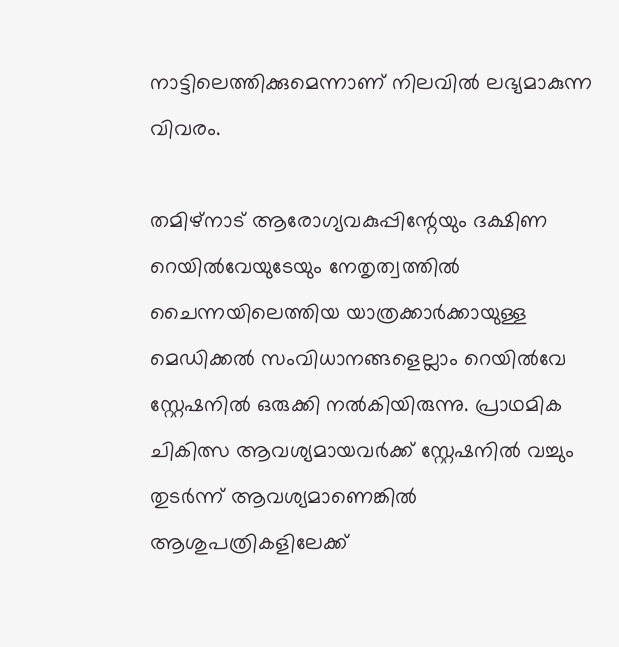നാട്ടിലെത്തിക്കുമെന്നാണ് നിലവില്‍ ലഭ്യമാകുന്ന വിവരം.

തമിഴ്നാട് ആരോഗ്യവകുപ്പിന്റേയും ദക്ഷിണ റെയില്‍വേയുടേയും നേതൃത്വത്തില്‍ ചൈന്നയിലെത്തിയ യാത്രക്കാര്‍ക്കായുള്ള മെഡിക്കല്‍ സംവിധാനങ്ങളെല്ലാം റെയില്‍വേ സ്റ്റേഷനില്‍ ഒരുക്കി നല്‍കിയിരുന്നു. പ്രാഥമിക ചികിത്സ ആവശ്യമായവര്‍ക്ക് സ്റ്റേഷനില്‍ വച്ചും തുടര്‍ന്ന് ആവശ്യമാണെങ്കില്‍ ആശുപത്രികളിലേക്ക്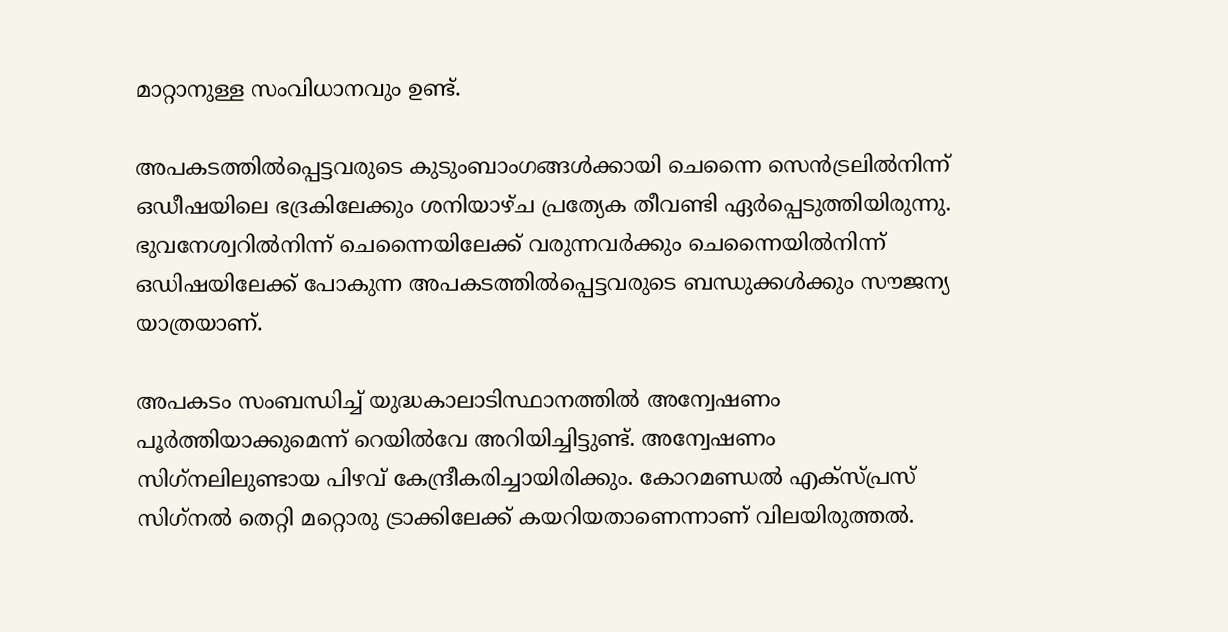മാറ്റാനുള്ള സംവിധാനവും ഉണ്ട്.

അപകടത്തില്‍പ്പെട്ടവരുടെ കുടുംബാംഗങ്ങള്‍ക്കായി ചെന്നൈ സെന്‍ട്രലില്‍നിന്ന് ഒഡീഷയിലെ ഭദ്രകിലേക്കും ശനിയാഴ്ച പ്രത്യേക തീവണ്ടി ഏര്‍പ്പെടുത്തിയിരുന്നു. ഭുവനേശ്വറില്‍നിന്ന് ചെന്നൈയിലേക്ക് വരുന്നവര്‍ക്കും ചെന്നൈയില്‍നിന്ന് ഒഡിഷയിലേക്ക് പോകുന്ന അപകടത്തില്‍പ്പെട്ടവരുടെ ബന്ധുക്കള്‍ക്കും സൗജന്യ യാത്രയാണ്.

അപകടം സംബന്ധിച്ച് യുദ്ധകാലാടിസ്ഥാനത്തില്‍ അന്വേഷണം പൂര്‍ത്തിയാക്കുമെന്ന് റെയില്‍വേ അറിയിച്ചിട്ടുണ്ട്. അന്വേഷണം സിഗ്‌നലിലുണ്ടായ പിഴവ് കേന്ദ്രീകരിച്ചായിരിക്കും. കോറമണ്ഡല്‍ എക്സ്പ്രസ് സിഗ്‌നല്‍ തെറ്റി മറ്റൊരു ട്രാക്കിലേക്ക് കയറിയതാണെന്നാണ് വിലയിരുത്തല്‍.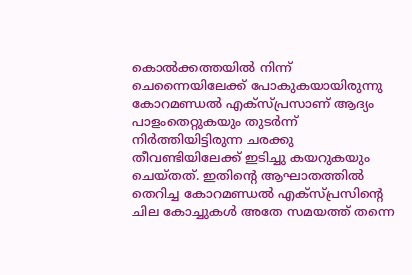കൊല്‍ക്കത്തയില്‍ നിന്ന് ചെന്നൈയിലേക്ക് പോകുകയായിരുന്നു കോറമണ്ഡല്‍ എക്സ്പ്രസാണ് ആദ്യം പാളംതെറ്റുകയും തുടര്‍ന്ന് നിര്‍ത്തിയിട്ടിരുന്ന ചരക്കു തീവണ്ടിയിലേക്ക് ഇടിച്ചു കയറുകയും ചെയ്തത്. ഇതിന്റെ ആഘാതത്തില്‍ തെറിച്ച കോറമണ്ഡല്‍ എക്സ്പ്രസിന്റെ ചില കോച്ചുകള്‍ അതേ സമയത്ത് തന്നെ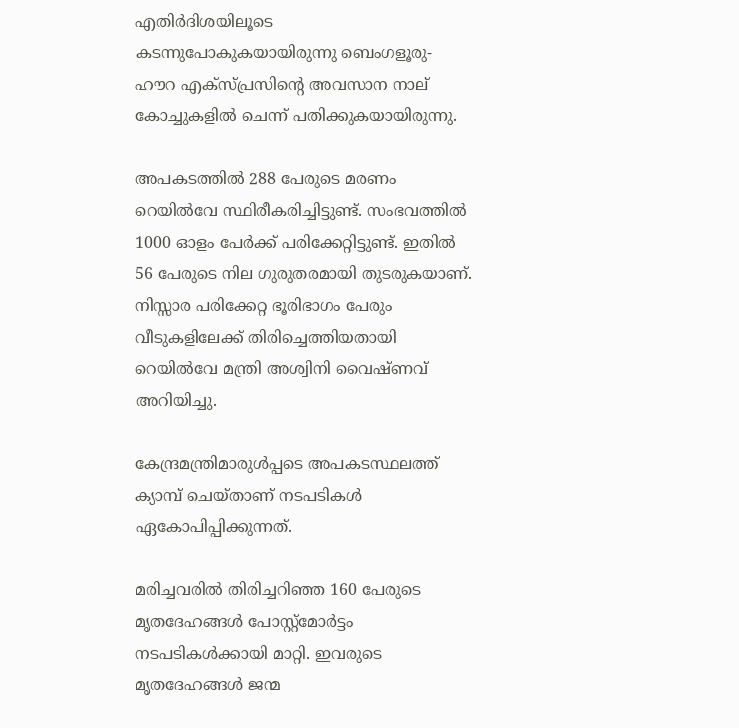എതിര്‍ദിശയിലൂടെ കടന്നുപോകുകയായിരുന്നു ബെംഗളൂരു-ഹൗറ എക്സ്പ്രസിന്റെ അവസാന നാല് കോച്ചുകളില്‍ ചെന്ന് പതിക്കുകയായിരുന്നു.

അപകടത്തില്‍ 288 പേരുടെ മരണം റെയില്‍വേ സ്ഥിരീകരിച്ചിട്ടുണ്ട്. സംഭവത്തില്‍ 1000 ഓളം പേര്‍ക്ക് പരിക്കേറ്റിട്ടുണ്ട്. ഇതില്‍ 56 പേരുടെ നില ഗുരുതരമായി തുടരുകയാണ്. നിസ്സാര പരിക്കേറ്റ ഭൂരിഭാഗം പേരും വീടുകളിലേക്ക് തിരിച്ചെത്തിയതായി റെയില്‍വേ മന്ത്രി അശ്വിനി വൈഷ്ണവ് അറിയിച്ചു.

കേന്ദ്രമന്ത്രിമാരുള്‍പ്പടെ അപകടസ്ഥലത്ത് ക്യാമ്പ് ചെയ്താണ് നടപടികള്‍ ഏകോപിപ്പിക്കുന്നത്.

മരിച്ചവരില്‍ തിരിച്ചറിഞ്ഞ 160 പേരുടെ മൃതദേഹങ്ങള്‍ പോസ്റ്റ്‌മോര്‍ട്ടം നടപടികള്‍ക്കായി മാറ്റി. ഇവരുടെ മൃതദേഹങ്ങള്‍ ജന്മ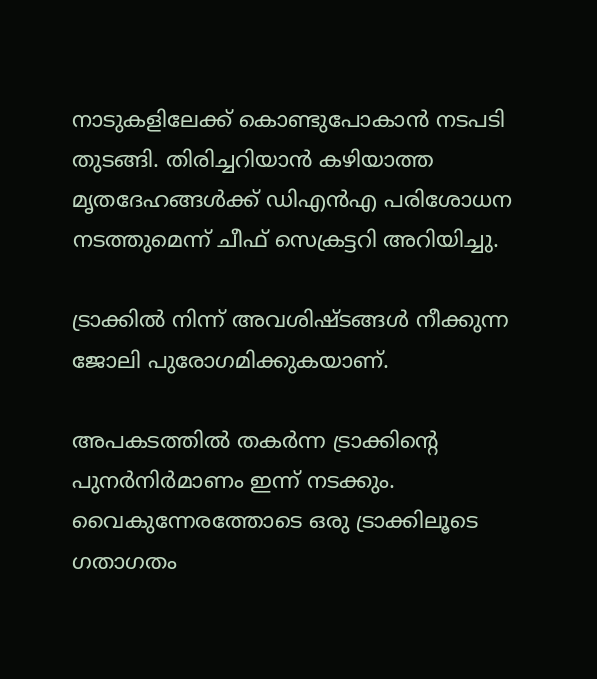നാടുകളിലേക്ക് കൊണ്ടുപോകാന്‍ നടപടി തുടങ്ങി. തിരിച്ചറിയാന്‍ കഴിയാത്ത മൃതദേഹങ്ങള്‍ക്ക് ഡിഎന്‍എ പരിശോധന നടത്തുമെന്ന് ചീഫ് സെക്രട്ടറി അറിയിച്ചു.

ട്രാക്കില്‍ നിന്ന് അവശിഷ്ടങ്ങള്‍ നീക്കുന്ന ജോലി പുരോഗമിക്കുകയാണ്.

അപകടത്തില്‍ തകര്‍ന്ന ട്രാക്കിന്റെ പുനര്‍നിര്‍മാണം ഇന്ന് നടക്കും. വൈകുന്നേരത്തോടെ ഒരു ട്രാക്കിലൂടെ ഗതാഗതം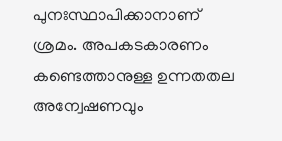പുനഃസ്ഥാപിക്കാനാണ് ശ്രമം. അപകടകാരണം കണ്ടെത്താനുള്ള ഉന്നതതല അന്വേഷണവും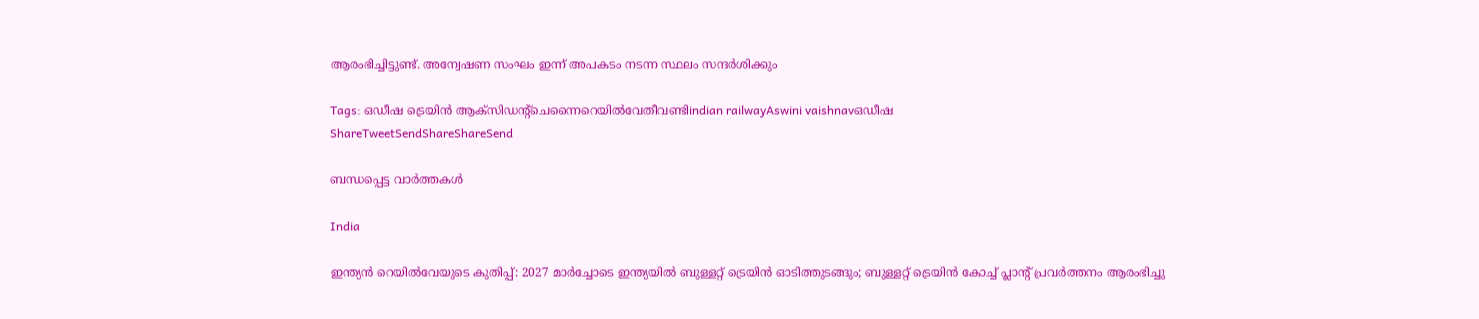ആരംഭിച്ചിട്ടുണ്ട്. അന്വേഷണ സംഘം ഇന്ന് അപകടം നടന്ന സ്ഥലം സന്ദര്‍ശിക്കും

Tags: ഒഡീഷ ട്രെയിന്‍ ആക്സിഡന്‍റ്ചെന്നൈറെയില്‍വേതീവണ്ടിindian railwayAswini vaishnavഒഡീഷ
ShareTweetSendShareShareSend

ബന്ധപ്പെട്ട വാര്‍ത്തകള്‍

India

ഇന്ത്യൻ റെയിൽവേയുടെ കുതിപ്പ്: 2027 മാർച്ചോടെ ഇന്ത്യയിൽ ബുള്ളറ്റ് ട്രെയിൻ ഓടിത്തുടങ്ങും; ബുള്ളറ്റ് ട്രെയിൻ കോച്ച് പ്ലാന്റ് പ്രവർത്തനം ആരംഭിച്ചു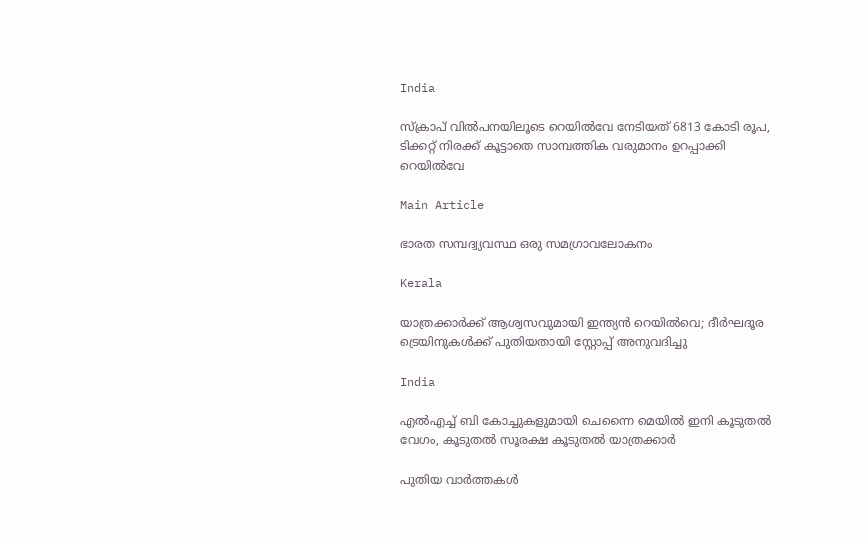India

സ്ക്രാപ് വില്‍പനയിലൂടെ റെയില്‍വേ നേടിയത് 6813 കോടി രൂപ, ടിക്കറ്റ് നിരക്ക് കൂട്ടാതെ സാമ്പത്തിക വരുമാനം ഉറപ്പാക്കി റെയില്‍വേ

Main Article

ഭാരത സമ്പദ്വ്യവസ്ഥ ഒരു സമഗ്രാവലോകനം

Kerala

യാത്രക്കാര്‍ക്ക് ആശ്വസവുമായി ഇന്ത്യന്‍ റെയില്‍വെ; ദീര്‍ഘദൂര ട്രെയിനുകള്‍ക്ക് പുതിയതായി സ്റ്റോപ്പ് അനുവദിച്ചു

India

എല്‍എച്ച് ബി കോച്ചുകള‍ുമായി ചെന്നൈ മെയില്‍ ഇനി കൂടുതല്‍ വേഗം, കൂടുതല്‍ സൂരക്ഷ കൂടുതല്‍ യാത്രക്കാര്‍

പുതിയ വാര്‍ത്തകള്‍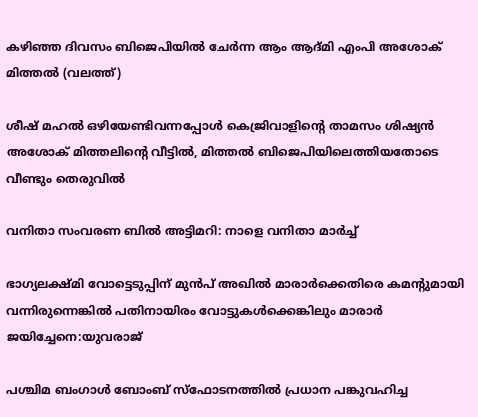കഴിഞ്ഞ ദിവസം ബിജെപിയില്‍ ചേര്‍ന്ന ആം ആദ്മി എംപി അശോക് മിത്തല്‍ (വലത്ത്)

ശീഷ് മഹല്‍ ഒഴിയേണ്ടിവന്നപ്പോള്‍ കെജ്രിവാളിന്റെ താമസം ശിഷ്യന്‍ അശോക് മിത്തലിന്റെ വീട്ടില്‍, മിത്തല്‍ ബിജെപിയിലെത്തിയതോടെ വീണ്ടും തെരുവില്‍

വനിതാ സംവരണ ബിൽ അട്ടിമറി: നാളെ വനിതാ മാർച്ച്

ഭാഗ്യലക്ഷ്മി വോട്ടെടുപ്പിന് മുന്‍പ് അഖില്‍ മാരാര്‍ക്കെതിരെ കമന്‍റുമായി വന്നിരുന്നെങ്കില്‍ പതിനായിരം വോട്ടുകള്‍ക്കെങ്കിലും മാരാര്‍ ജയിച്ചേനെ:യുവരാജ്

പശ്ചിമ ബംഗാൾ ബോംബ് സ്ഫോടനത്തിൽ പ്രധാന പങ്കുവഹിച്ച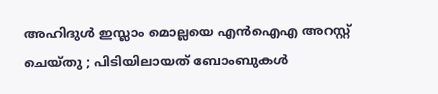അഹിദുൾ ഇസ്ലാം മൊല്ലയെ എൻഐഎ അറസ്റ്റ് ചെയ്തു ; പിടിയിലായത് ബോംബുകൾ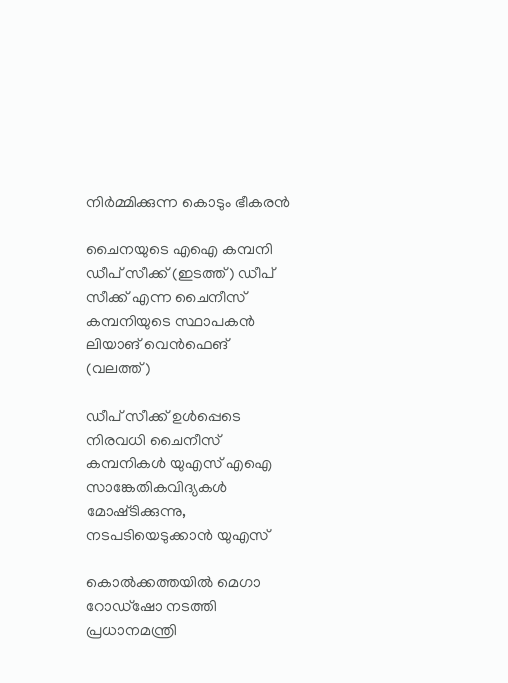നിർമ്മിക്കുന്ന കൊടും ഭീകരൻ

ചൈനയുടെ എഐ കമ്പനി ഡീപ് സീക്ക് (ഇടത്ത്) ഡീപ് സീക്ക് എന്ന ചൈനീസ് കമ്പനിയുടെ സ്ഥാപകന്‍ ലിയാങ് വെന്‍ഫെങ് (വലത്ത്)

ഡീപ് സീക്ക് ഉള്‍പ്പെടെ നിരവധി ചൈനീസ് കമ്പനികൾ യുഎസ് എഐ സാങ്കേതികവിദ്യകള്‍ മോഷ്‌ടിക്കുന്നു, നടപടിയെടുക്കാന്‍ യുഎസ്

കൊൽക്കത്തയിൽ മെഗാ റോഡ്ഷോ നടത്തി പ്രധാനമന്ത്രി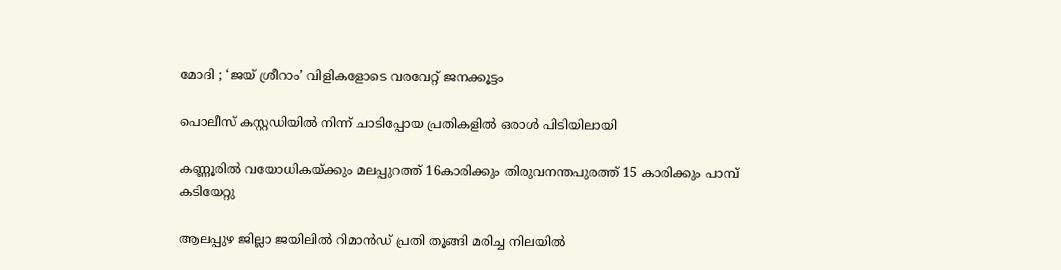മോദി ; ‘ജയ് ശ്രീറാം’ വിളികളോടെ വരവേറ്റ് ജനക്കൂട്ടം

പൊലീസ് കസ്റ്റഡിയില്‍ നിന്ന് ചാടിപ്പോയ പ്രതികളില്‍ ഒരാള്‍ പിടിയിലായി

കണ്ണൂരില്‍ വയോധികയ്‌ക്കും മലപ്പുറത്ത് 16കാരിക്കും തിരുവനന്തപുരത്ത് 15 കാരിക്കും പാമ്പ് കടിയേറ്റു

ആലപ്പുഴ ജില്ലാ ജയിലില്‍ റിമാന്‍ഡ് പ്രതി തൂങ്ങി മരിച്ച നിലയില്‍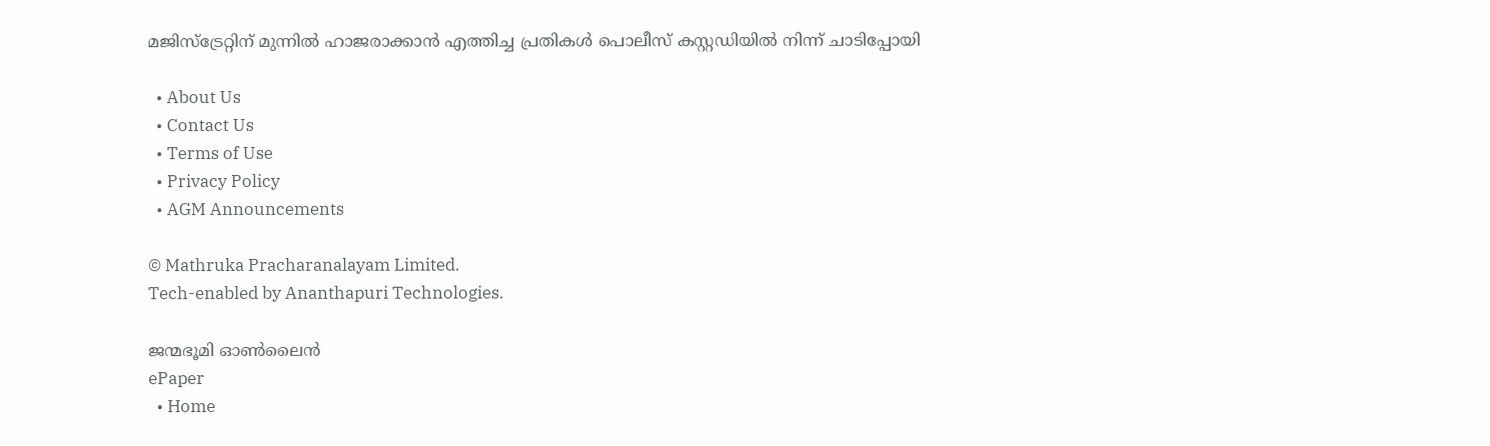മജിസ്‌ട്രേറ്റിന് മുന്നില്‍ ഹാജരാക്കാന്‍ എത്തിച്ച പ്രതികള്‍ പൊലീസ് കസ്റ്റഡിയില്‍ നിന്ന് ചാടിപ്പോയി

  • About Us
  • Contact Us
  • Terms of Use
  • Privacy Policy
  • AGM Announcements

© Mathruka Pracharanalayam Limited.
Tech-enabled by Ananthapuri Technologies.

ജന്മഭൂമി ഓണ്‍ലൈന്‍
ePaper
  • Home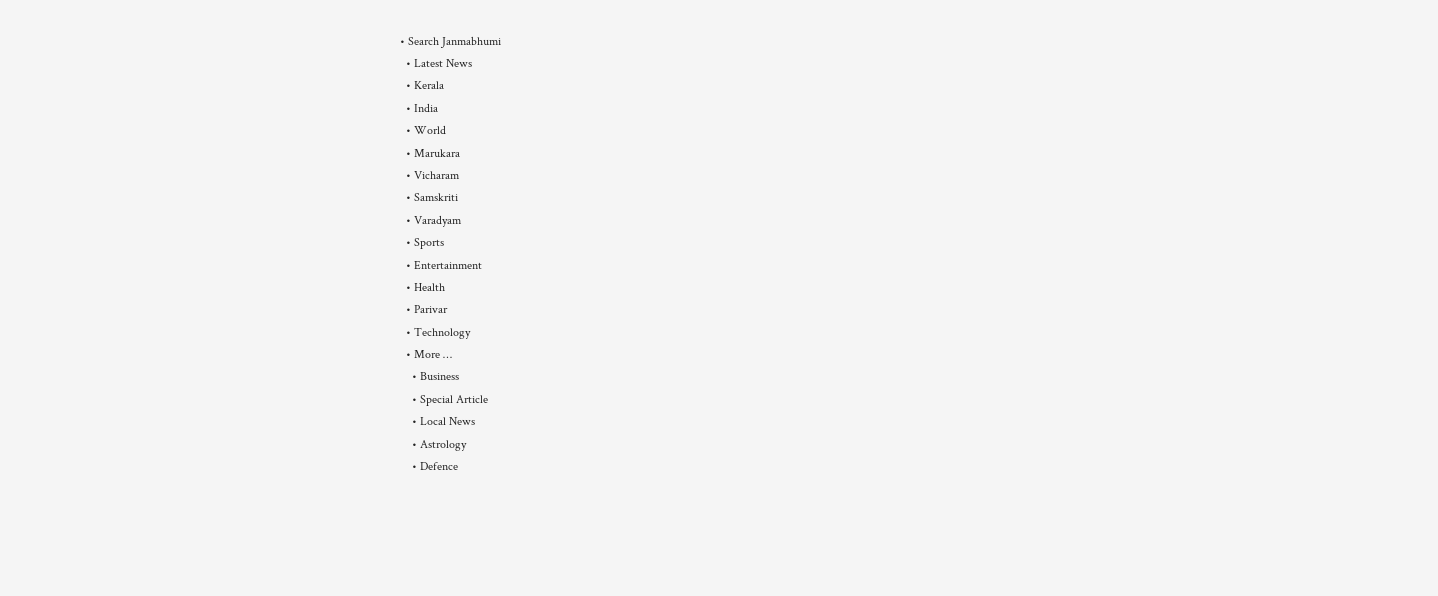• Search Janmabhumi
  • Latest News
  • Kerala
  • India
  • World
  • Marukara
  • Vicharam
  • Samskriti
  • Varadyam
  • Sports
  • Entertainment
  • Health
  • Parivar
  • Technology
  • More …
    • Business
    • Special Article
    • Local News
    • Astrology
    • Defence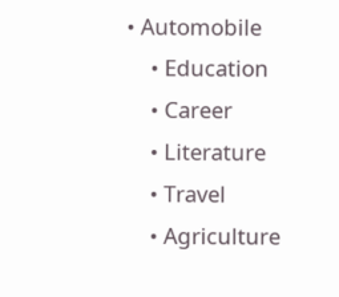• Automobile
    • Education
    • Career
    • Literature
    • Travel
    • Agriculture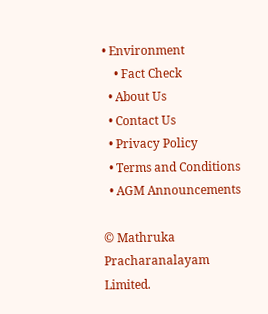• Environment
    • Fact Check
  • About Us
  • Contact Us
  • Privacy Policy
  • Terms and Conditions
  • AGM Announcements

© Mathruka Pracharanalayam Limited.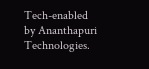Tech-enabled by Ananthapuri Technologies.